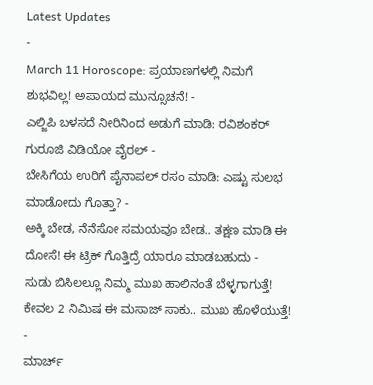Latest Updates
-
March 11 Horoscope: ಪ್ರಯಾಣಗಳಲ್ಲಿ ನಿಮಗೆ ಶುಭವಿಲ್ಲ! ಅಪಾಯದ ಮುನ್ಸೂಚನೆ! -
ಎಲ್ಜಿಪಿ ಬಳಸದೆ ನೀರಿನಿಂದ ಅಡುಗೆ ಮಾಡಿ: ರವಿಶಂಕರ್ ಗುರೂಜಿ ವಿಡಿಯೋ ವೈರಲ್ -
ಬೇಸಿಗೆಯ ಉರಿಗೆ ಪೈನಾಪಲ್ ರಸಂ ಮಾಡಿ: ಎಷ್ಟು ಸುಲಭ ಮಾಡೋದು ಗೊತ್ತಾ? -
ಅಕ್ಕಿ ಬೇಡ, ನೆನೆಸೋ ಸಮಯವೂ ಬೇಡ.. ತಕ್ಷಣ ಮಾಡಿ ಈ ದೋಸೆ! ಈ ಟ್ರಿಕ್ ಗೊತ್ತಿದ್ರೆ ಯಾರೂ ಮಾಡಬಹುದು -
ಸುಡು ಬಿಸಿಲಲ್ಲೂ ನಿಮ್ಮ ಮುಖ ಹಾಲಿನಂತೆ ಬೆಳ್ಳಗಾಗುತ್ತೆ! ಕೇವಲ 2 ನಿಮಿಷ ಈ ಮಸಾಜ್ ಸಾಕು.. ಮುಖ ಹೊಳೆಯುತ್ತೆ! -
ಮಾರ್ಚ್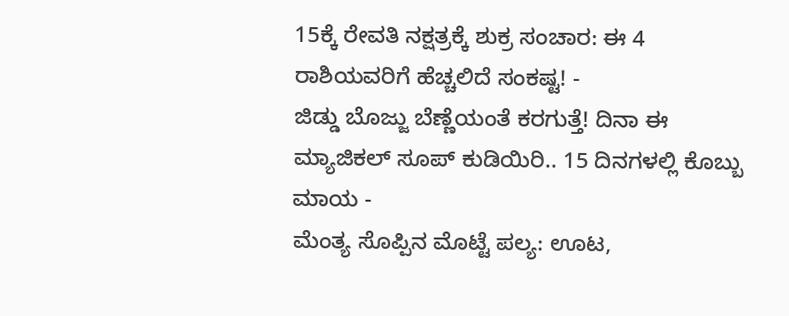15ಕ್ಕೆ ರೇವತಿ ನಕ್ಷತ್ರಕ್ಕೆ ಶುಕ್ರ ಸಂಚಾರ: ಈ 4 ರಾಶಿಯವರಿಗೆ ಹೆಚ್ಚಲಿದೆ ಸಂಕಷ್ಟ! -
ಜಿಡ್ಡು ಬೊಜ್ಜು ಬೆಣ್ಣೆಯಂತೆ ಕರಗುತ್ತೆ! ದಿನಾ ಈ ಮ್ಯಾಜಿಕಲ್ ಸೂಪ್ ಕುಡಿಯಿರಿ.. 15 ದಿನಗಳಲ್ಲಿ ಕೊಬ್ಬು ಮಾಯ -
ಮೆಂತ್ಯ ಸೊಪ್ಪಿನ ಮೊಟ್ಟೆ ಪಲ್ಯ: ಊಟ,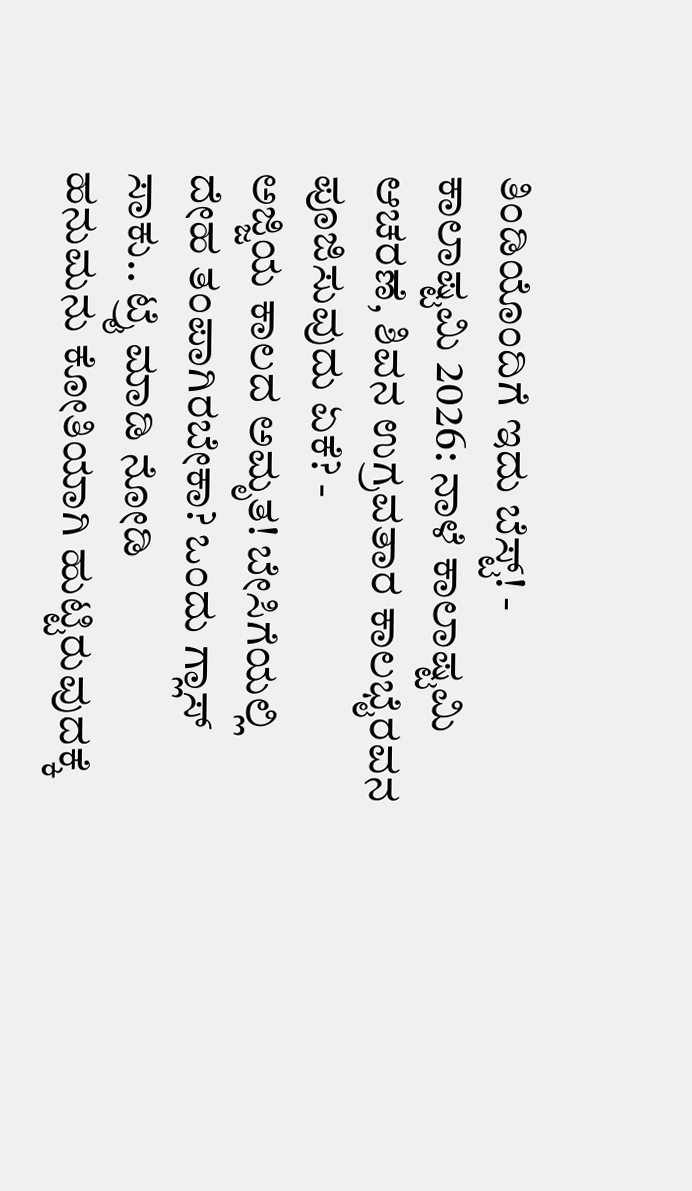ತಿಂಡಿಯೊಂದಿಗೆ ಇದು ಬೆಸ್ಟ್! -
ಕಾಲಾಷ್ಟಮಿ 2026: ನಾಳೆ ಕಾಲಾಷ್ಟಮಿ ಆಚರಣೆ, ಶಿವನ ಉಗ್ರವತಾರ ಕಾಲಭೈರವನ ಪೂಜಿಸುವುದು ಏಕೆ? -
ಅಜ್ಜಿಯ ಕಾಲದ ಅಮೃತ! ಬೇಸಿಗೆಯಲ್ಲಿ ದೇಹ ತಂಪಾಗಿರಬೇಕಾ? ಒಂದು ಗ್ಲಾಸ್ ಸಾಕು.. ಟ್ರೈ ಮಾಡಿ ನೋಡಿ
ಹನುಮನು ಕೋತಿಯಾಗಿ ಹುಟ್ಟಿರುವುದಕ್ಕೆ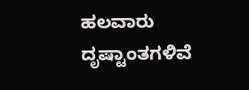ಹಲವಾರು ದೃಷ್ಟಾಂತಗಳಿವೆ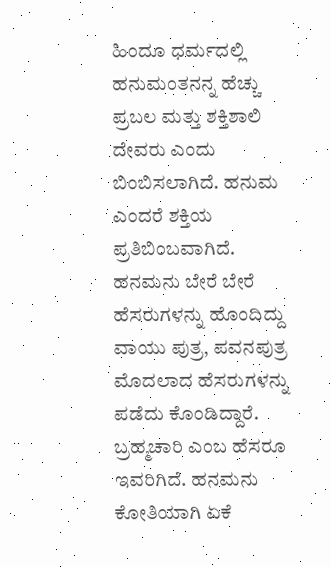ಹಿಂದೂ ಧರ್ಮದಲ್ಲಿ ಹನುಮಂತನನ್ನ ಹೆಚ್ಚು ಪ್ರಬಲ ಮತ್ತು ಶಕ್ತಿಶಾಲಿ ದೇವರು ಎಂದು ಬಿಂಬಿಸಲಾಗಿದೆ. ಹನುಮ ಎಂದರೆ ಶಕ್ತಿಯ ಪ್ರತಿಬಿಂಬವಾಗಿದೆ. ಹನಮನು ಬೇರೆ ಬೇರೆ ಹೆಸರುಗಳನ್ನು ಹೊಂದಿದ್ದು ವಾಯು ಪುತ್ರ, ಪವನಪುತ್ರ ಮೊದಲಾದ ಹೆಸರುಗಳನ್ನು ಪಡೆದು ಕೊಂಡಿದ್ದಾರೆ. ಬ್ರಹ್ಮಚಾರಿ ಎಂಬ ಹೆಸರೂ ಇವರಿಗಿದೆ. ಹನಮನು ಕೋತಿಯಾಗಿ ಏಕೆ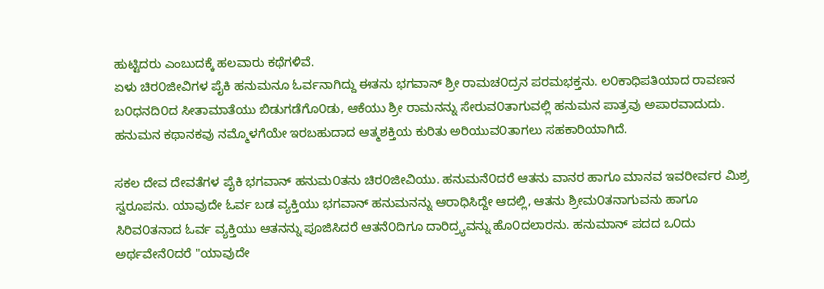ಹುಟ್ಟಿದರು ಎಂಬುದಕ್ಕೆ ಹಲವಾರು ಕಥೆಗಳಿವೆ.
ಏಳು ಚಿರ೦ಜೀವಿಗಳ ಪೈಕಿ ಹನುಮನೂ ಓರ್ವನಾಗಿದ್ದು ಈತನು ಭಗವಾನ್ ಶ್ರೀ ರಾಮಚ೦ದ್ರನ ಪರಮಭಕ್ತನು. ಲ೦ಕಾಧಿಪತಿಯಾದ ರಾವಣನ ಬ೦ಧನದಿ೦ದ ಸೀತಾಮಾತೆಯು ಬಿಡುಗಡೆಗೊ೦ಡು, ಆಕೆಯು ಶ್ರೀ ರಾಮನನ್ನು ಸೇರುವ೦ತಾಗುವಲ್ಲಿ ಹನುಮನ ಪಾತ್ರವು ಅಪಾರವಾದುದು. ಹನುಮನ ಕಥಾನಕವು ನಮ್ಮೊಳಗೆಯೇ ಇರಬಹುದಾದ ಆತ್ಮಶಕ್ತಿಯ ಕುರಿತು ಅರಿಯುವ೦ತಾಗಲು ಸಹಕಾರಿಯಾಗಿದೆ.

ಸಕಲ ದೇವ ದೇವತೆಗಳ ಪೈಕಿ ಭಗವಾನ್ ಹನುಮ೦ತನು ಚಿರ೦ಜೀವಿಯು. ಹನುಮನೆ೦ದರೆ ಆತನು ವಾನರ ಹಾಗೂ ಮಾನವ ಇವರೀರ್ವರ ಮಿಶ್ರ ಸ್ವರೂಪನು. ಯಾವುದೇ ಓರ್ವ ಬಡ ವ್ಯಕ್ತಿಯು ಭಗವಾನ್ ಹನುಮನನ್ನು ಆರಾಧಿಸಿದ್ದೇ ಆದಲ್ಲಿ, ಆತನು ಶ್ರೀಮ೦ತನಾಗುವನು ಹಾಗೂ ಸಿರಿವ೦ತನಾದ ಓರ್ವ ವ್ಯಕ್ತಿಯು ಆತನನ್ನು ಪೂಜಿಸಿದರೆ ಆತನೆ೦ದಿಗೂ ದಾರಿದ್ರ್ಯವನ್ನು ಹೊ೦ದಲಾರನು. ಹನುಮಾನ್ ಪದದ ಒ೦ದು ಅರ್ಥವೇನೆ೦ದರೆ "ಯಾವುದೇ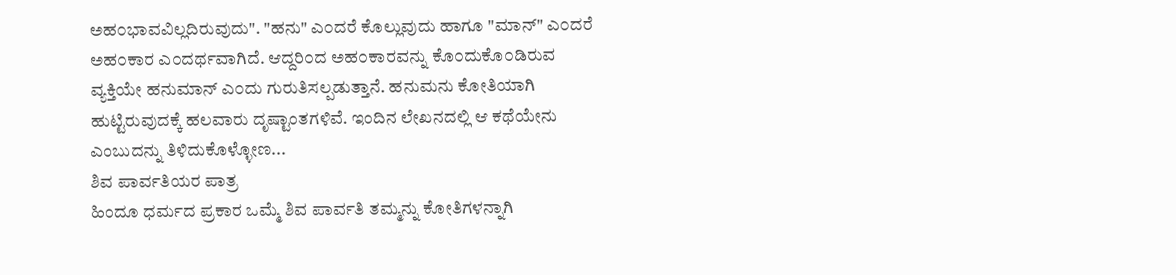ಅಹ೦ಭಾವವಿಲ್ಲದಿರುವುದು". "ಹನು" ಎ೦ದರೆ ಕೊಲ್ಲುವುದು ಹಾಗೂ "ಮಾನ್" ಎ೦ದರೆ ಅಹ೦ಕಾರ ಎ೦ದರ್ಥವಾಗಿದೆ. ಆದ್ದರಿ೦ದ ಅಹ೦ಕಾರವನ್ನು ಕೊ೦ದುಕೊ೦ಡಿರುವ ವ್ಯಕ್ತಿಯೇ ಹನುಮಾನ್ ಎ೦ದು ಗುರುತಿಸಲ್ಪಡುತ್ತಾನೆ. ಹನುಮನು ಕೋತಿಯಾಗಿ ಹುಟ್ಟಿರುವುದಕ್ಕೆ ಹಲವಾರು ದೃಷ್ಟಾಂತಗಳಿವೆ. ಇಂದಿನ ಲೇಖನದಲ್ಲಿ ಆ ಕಥೆಯೇನು ಎಂಬುದನ್ನು ತಿಳಿದುಕೊಳ್ಳೋಣ...
ಶಿವ ಪಾರ್ವತಿಯರ ಪಾತ್ರ
ಹಿಂದೂ ಧರ್ಮದ ಪ್ರಕಾರ ಒಮ್ಮೆ ಶಿವ ಪಾರ್ವತಿ ತಮ್ಮನ್ನು ಕೋತಿಗಳನ್ನಾಗಿ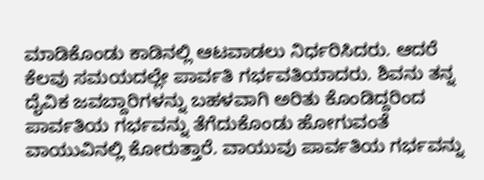ಮಾಡಿಕೊಂಡು ಕಾಡಿನಲ್ಲಿ ಆಟವಾಡಲು ನಿರ್ಧರಿಸಿದರು. ಆದರೆ ಕೆಲವು ಸಮಯದಲ್ಲೇ ಪಾರ್ವತಿ ಗರ್ಭವತಿಯಾದರು. ಶಿವನು ತನ್ನ ದೈವಿಕ ಜವಬ್ದಾರಿಗಳನ್ನು ಬಹಳವಾಗಿ ಅರಿತು ಕೊಂಡಿದ್ದರಿಂದ ಪಾರ್ವತಿಯ ಗರ್ಭವನ್ನು ತೆಗೆದುಕೊಂಡು ಹೋಗುವಂತೆ ವಾಯುವಿನಲ್ಲಿ ಕೋರುತ್ತಾರೆ. ವಾಯುವು ಪಾರ್ವತಿಯ ಗರ್ಭವನ್ನು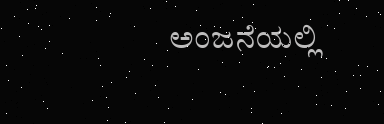ಅಂಜನೆಯಲ್ಲಿ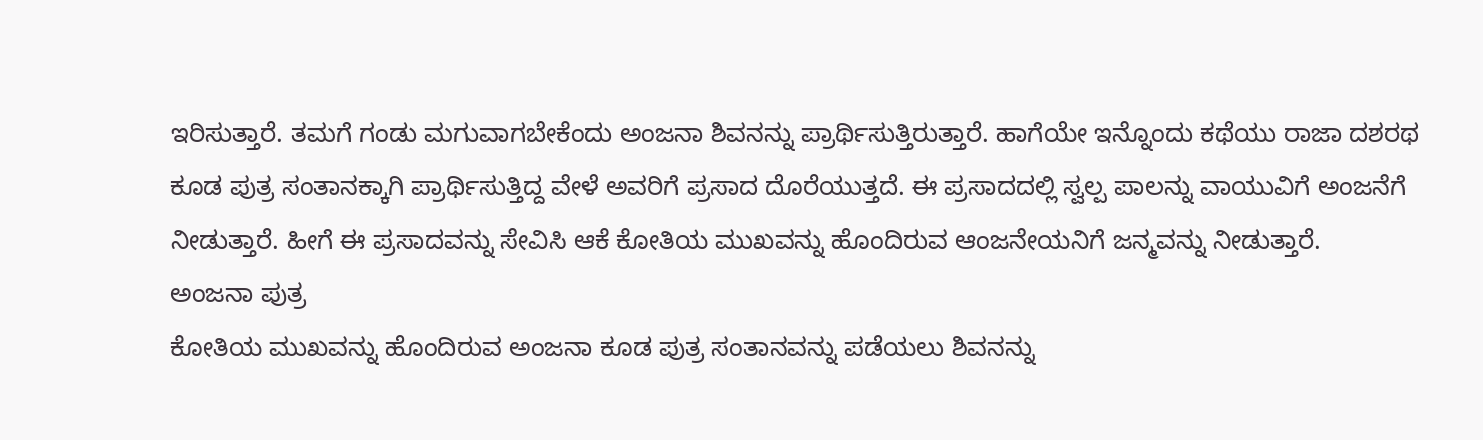ಇರಿಸುತ್ತಾರೆ. ತಮಗೆ ಗಂಡು ಮಗುವಾಗಬೇಕೆಂದು ಅಂಜನಾ ಶಿವನನ್ನು ಪ್ರಾರ್ಥಿಸುತ್ತಿರುತ್ತಾರೆ. ಹಾಗೆಯೇ ಇನ್ನೊಂದು ಕಥೆಯು ರಾಜಾ ದಶರಥ ಕೂಡ ಪುತ್ರ ಸಂತಾನಕ್ಕಾಗಿ ಪ್ರಾರ್ಥಿಸುತ್ತಿದ್ದ ವೇಳೆ ಅವರಿಗೆ ಪ್ರಸಾದ ದೊರೆಯುತ್ತದೆ. ಈ ಪ್ರಸಾದದಲ್ಲಿ ಸ್ವಲ್ಪ ಪಾಲನ್ನು ವಾಯುವಿಗೆ ಅಂಜನೆಗೆ ನೀಡುತ್ತಾರೆ. ಹೀಗೆ ಈ ಪ್ರಸಾದವನ್ನು ಸೇವಿಸಿ ಆಕೆ ಕೋತಿಯ ಮುಖವನ್ನು ಹೊಂದಿರುವ ಆಂಜನೇಯನಿಗೆ ಜನ್ಮವನ್ನು ನೀಡುತ್ತಾರೆ.
ಅಂಜನಾ ಪುತ್ರ
ಕೋತಿಯ ಮುಖವನ್ನು ಹೊಂದಿರುವ ಅಂಜನಾ ಕೂಡ ಪುತ್ರ ಸಂತಾನವನ್ನು ಪಡೆಯಲು ಶಿವನನ್ನು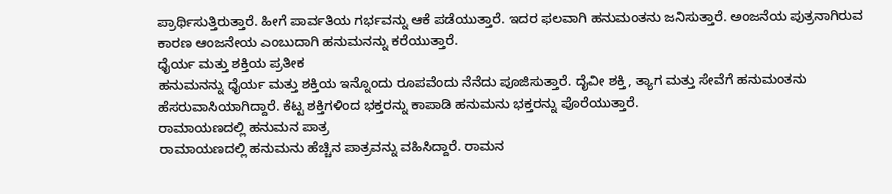ಪ್ರಾರ್ಥಿಸುತ್ತಿರುತ್ತಾರೆ. ಹೀಗೆ ಪಾರ್ವತಿಯ ಗರ್ಭವನ್ನು ಆಕೆ ಪಡೆಯುತ್ತಾರೆ. ಇದರ ಫಲವಾಗಿ ಹನುಮಂತನು ಜನಿಸುತ್ತಾರೆ. ಅಂಜನೆಯ ಪುತ್ರನಾಗಿರುವ ಕಾರಣ ಆಂಜನೇಯ ಎಂಬುದಾಗಿ ಹನುಮನನ್ನು ಕರೆಯುತ್ತಾರೆ.
ಧೈರ್ಯ ಮತ್ತು ಶಕ್ತಿಯ ಪ್ರತೀಕ
ಹನುಮನನ್ನು ಧೈರ್ಯ ಮತ್ತು ಶಕ್ತಿಯ ಇನ್ನೊಂದು ರೂಪವೆಂದು ನೆನೆದು ಪೂಜಿಸುತ್ತಾರೆ. ದೈವೀ ಶಕ್ತಿ, ತ್ಯಾಗ ಮತ್ತು ಸೇವೆಗೆ ಹನುಮಂತನು ಹೆಸರುವಾಸಿಯಾಗಿದ್ದಾರೆ. ಕೆಟ್ಟ ಶಕ್ತಿಗಳಿಂದ ಭಕ್ತರನ್ನು ಕಾಪಾಡಿ ಹನುಮನು ಭಕ್ತರನ್ನು ಪೊರೆಯುತ್ತಾರೆ.
ರಾಮಾಯಣದಲ್ಲಿ ಹನುಮನ ಪಾತ್ರ
ರಾಮಾಯಣದಲ್ಲಿ ಹನುಮನು ಹೆಚ್ಚಿನ ಪಾತ್ರವನ್ನು ವಹಿಸಿದ್ದಾರೆ. ರಾಮನ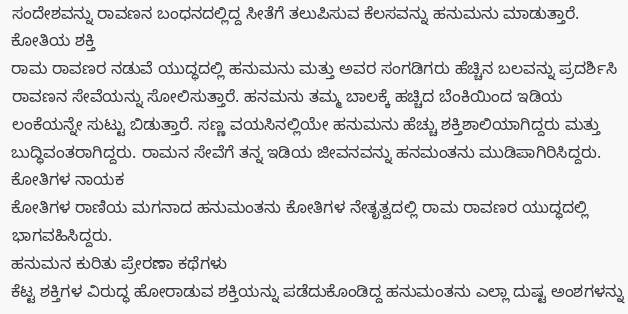ಸಂದೇಶವನ್ನು ರಾವಣನ ಬಂಧನದಲ್ಲಿದ್ದ ಸೀತೆಗೆ ತಲುಪಿಸುವ ಕೆಲಸವನ್ನು ಹನುಮನು ಮಾಡುತ್ತಾರೆ.
ಕೋತಿಯ ಶಕ್ತಿ
ರಾಮ ರಾವಣರ ನಡುವೆ ಯುದ್ಧದಲ್ಲಿ ಹನುಮನು ಮತ್ತು ಅವರ ಸಂಗಡಿಗರು ಹೆಚ್ಚಿನ ಬಲವನ್ನು ಪ್ರದರ್ಶಿಸಿ ರಾವಣನ ಸೇವೆಯನ್ನು ಸೋಲಿಸುತ್ತಾರೆ. ಹನಮನು ತಮ್ಮ ಬಾಲಕ್ಕೆ ಹಚ್ಚಿದ ಬೆಂಕಿಯಿಂದ ಇಡಿಯ ಲಂಕೆಯನ್ನೇ ಸುಟ್ಟು ಬಿಡುತ್ತಾರೆ. ಸಣ್ಣ ವಯಸಿನಲ್ಲಿಯೇ ಹನುಮನು ಹೆಚ್ಚು ಶಕ್ತಿಶಾಲಿಯಾಗಿದ್ದರು ಮತ್ತು ಬುದ್ಧಿವಂತರಾಗಿದ್ದರು. ರಾಮನ ಸೇವೆಗೆ ತನ್ನ ಇಡಿಯ ಜೀವನವನ್ನು ಹನಮಂತನು ಮುಡಿಪಾಗಿರಿಸಿದ್ದರು.
ಕೋತಿಗಳ ನಾಯಕ
ಕೋತಿಗಳ ರಾಣಿಯ ಮಗನಾದ ಹನುಮಂತನು ಕೋತಿಗಳ ನೇತೃತ್ವದಲ್ಲಿ ರಾಮ ರಾವಣರ ಯುದ್ಧದಲ್ಲಿ ಭಾಗವಹಿಸಿದ್ದರು.
ಹನುಮನ ಕುರಿತು ಪ್ರೇರಣಾ ಕಥೆಗಳು
ಕೆಟ್ಟ ಶಕ್ತಿಗಳ ವಿರುದ್ಧ ಹೋರಾಡುವ ಶಕ್ತಿಯನ್ನು ಪಡೆದುಕೊಂಡಿದ್ದ ಹನುಮಂತನು ಎಲ್ಲಾ ದುಷ್ಟ ಅಂಶಗಳನ್ನು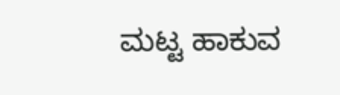ಮಟ್ಟ ಹಾಕುವ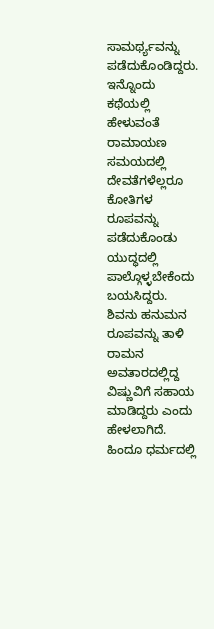ಸಾಮರ್ಥ್ಯವನ್ನು ಪಡೆದುಕೊಂಡಿದ್ದರು. ಇನ್ನೊಂದು ಕಥೆಯಲ್ಲಿ ಹೇಳುವಂತೆ ರಾಮಾಯಣ ಸಮಯದಲ್ಲಿ ದೇವತೆಗಳೆಲ್ಲರೂ ಕೋತಿಗಳ ರೂಪವನ್ನು ಪಡೆದುಕೊಂಡು ಯುದ್ಧದಲ್ಲಿ ಪಾಲ್ಗೊಳ್ಳಬೇಕೆಂದು ಬಯಸಿದ್ದರು. ಶಿವನು ಹನುಮನ ರೂಪವನ್ನು ತಾಳಿ ರಾಮನ ಅವತಾರದಲ್ಲಿದ್ದ ವಿಷ್ಣುವಿಗೆ ಸಹಾಯ ಮಾಡಿದ್ದರು ಎಂದು ಹೇಳಲಾಗಿದೆ.
ಹಿಂದೂ ಧರ್ಮದಲ್ಲಿ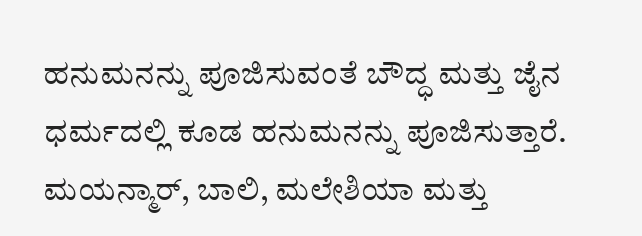ಹನುಮನನ್ನು ಪೂಜಿಸುವಂತೆ ಬೌದ್ಧ ಮತ್ತು ಜೈನ ಧರ್ಮದಲ್ಲಿ ಕೂಡ ಹನುಮನನ್ನು ಪೂಜಿಸುತ್ತಾರೆ. ಮಯನ್ಮಾರ್, ಬಾಲಿ, ಮಲೇಶಿಯಾ ಮತ್ತು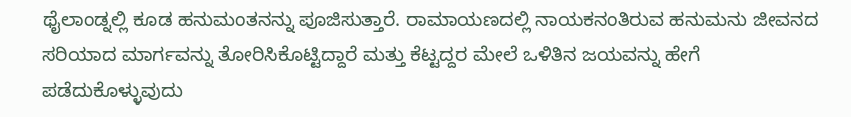ಥೈಲಾಂಡ್ನಲ್ಲಿ ಕೂಡ ಹನುಮಂತನನ್ನು ಪೂಜಿಸುತ್ತಾರೆ. ರಾಮಾಯಣದಲ್ಲಿ ನಾಯಕನಂತಿರುವ ಹನುಮನು ಜೀವನದ ಸರಿಯಾದ ಮಾರ್ಗವನ್ನು ತೋರಿಸಿಕೊಟ್ಟಿದ್ದಾರೆ ಮತ್ತು ಕೆಟ್ಟದ್ದರ ಮೇಲೆ ಒಳಿತಿನ ಜಯವನ್ನು ಹೇಗೆ ಪಡೆದುಕೊಳ್ಳುವುದು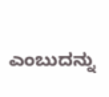ಎಂಬುದನ್ನು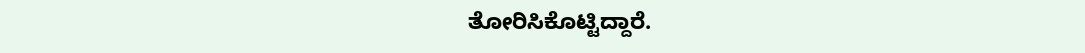ತೋರಿಸಿಕೊಟ್ಟಿದ್ದಾರೆ.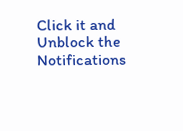Click it and Unblock the Notifications